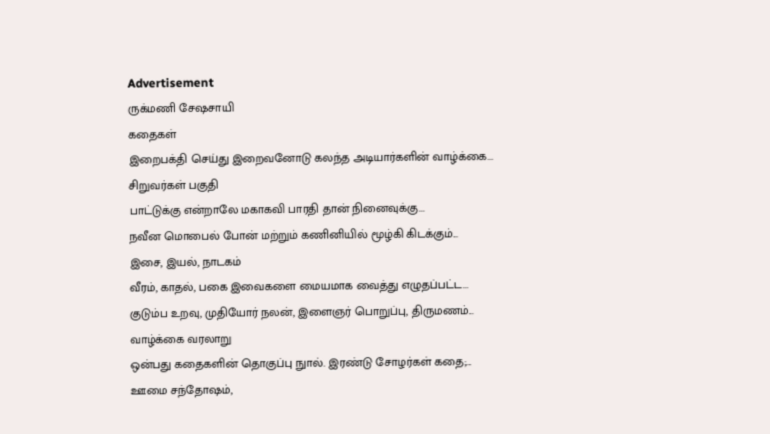Advertisement
ருக்மணி சேஷசாயி
கதைகள்
இறைபக்தி செய்து இறைவனோடு கலந்த அடியார்களின் வாழ்க்கை...
சிறுவர்கள் பகுதி
பாட்டுக்கு என்றாலே மகாகவி பாரதி தான் நினைவுக்கு...
நவீன மொபைல் போன் மற்றும் கணினியில் மூழ்கி கிடக்கும்...
இசை, இயல், நாடகம்
வீரம், காதல், பகை இவைகளை மையமாக வைத்து எழுதப்பட்ட...
குடும்ப உறவு, முதியோர் நலன், இளைஞர் பொறுப்பு, திருமணம்...
வாழ்க்கை வரலாறு
ஒன்பது கதைகளின் தொகுப்பு நுால். இரண்டு சோழர்கள் கதை;...
ஊமை சந்தோஷம்,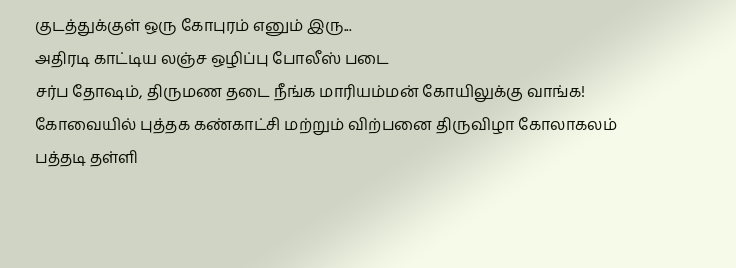குடத்துக்குள் ஒரு கோபுரம் எனும் இரு...
அதிரடி காட்டிய லஞ்ச ஒழிப்பு போலீஸ் படை
சர்ப தோஷம், திருமண தடை நீங்க மாரியம்மன் கோயிலுக்கு வாங்க!
கோவையில் புத்தக கண்காட்சி மற்றும் விற்பனை திருவிழா கோலாகலம்
பத்தடி தள்ளி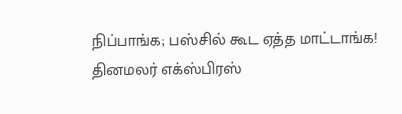நிப்பாங்க; பஸ்சில் கூட ஏத்த மாட்டாங்க!
தினமலர் எக்ஸ்பிரஸ்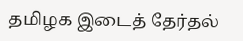தமிழக இடைத் தேர்தல்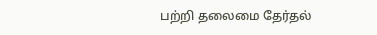பற்றி தலைமை தேர்தல்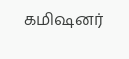கமிஷனர்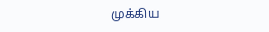முக்கிய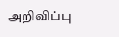அறிவிப்பு